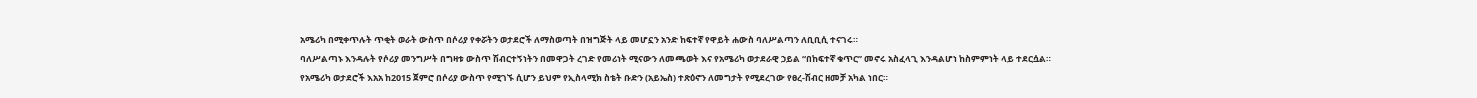አሜሪካ በሚቀጥሉት ጥቂት ወራት ውስጥ በሶሪያ የቀሯትን ወታደሮች ለማስወጣት በዝግጅት ላይ መሆኗን አንድ ከፍተኛ የዋይት ሐውስ ባለሥልጣን ለቢቢሲ ተናገሩ።
ባለሥልጣኑ እንዳሉት የሶሪያ መንግሥት በግዛቱ ውስጥ ሽብርተኝነትን በመዋጋት ረገድ የመሪነት ሚናውን ለመጫወት እና የአሜሪካ ወታደራዊ ኃይል “በከፍተኛ ቁጥር” መኖሩ አስፈላጊ እንዳልሆነ ከስምምነት ላይ ተደርሷል።
የአሜሪካ ወታደሮች እአአ ከ2015 ጀምሮ በሶሪያ ውስጥ የሚገኙ ሲሆን ይህም የኢስላሚክ ስቴት ቡድን (አይኤስ) ተጽዕኖን ለመግታት የሚደረገው የፀረ-ሽብር ዘመቻ አካል ነበር።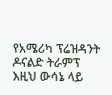የአሜሪካ ፕሬዝዳንት ዶናልድ ትራምፕ እዚህ ውሳኔ ላይ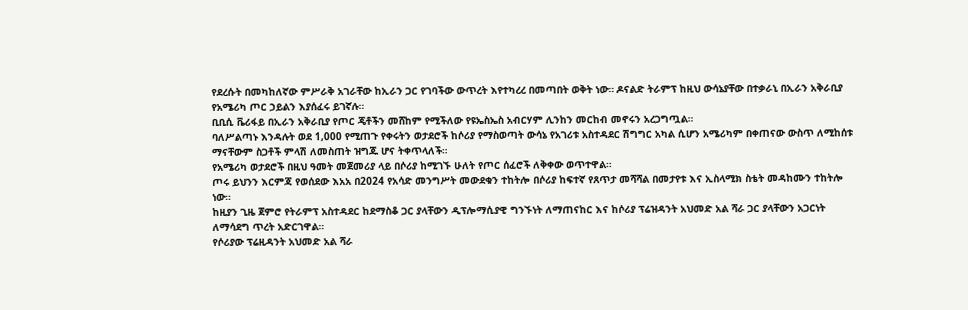የደረሱት በመካከለኛው ምሥራቅ አገራቸው ከኢራን ጋር የገባችው ውጥረት እየተካረረ በመጣበት ወቅት ነው። ዶናልድ ትራምፕ ከዚህ ውሳኔያቸው በተቃራኒ በኢራን አቅራቢያ የአሜሪካ ጦር ኃይልን እያሰፈሩ ይገኛሉ።
ቢቢሲ ቬሪፋይ በኢራን አቅራቢያ የጦር ጄቶችን መሸከም የሚችለው የዩኤስኤስ አብርሃም ሊንከን መርከብ መኖሩን አረጋግጧል።
ባለሥልጣኑ እንዳሉት ወደ 1,000 የሚጠጉ የቀሩትን ወታደሮች ከሶሪያ የማስወጣት ውሳኔ የአገሪቱ አስተዳደር ሽግግር አካል ሲሆን አሜሪካም በቀጠናው ውስጥ ለሚከሰቱ ማናቸውም ስጋቶች ምላሽ ለመስጠት ዝግጁ ሆና ትቀጥላለች።
የአሜሪካ ወታደሮች በዚህ ዓመት መጀመሪያ ላይ በሶሪያ ከሚገኙ ሁለት የጦር ሰፈሮች ለቅቀው ወጥተዋል።
ጦሩ ይህንን እርምጃ የወሰደው እአአ በ2024 የአሳድ መንግሥት መውደቁን ተከትሎ በሶሪያ ከፍተኛ የጸጥታ መሻሻል በመታየቱ እና ኢስላሚክ ስቴት መዳከሙን ተከትሎ ነው።
ከዚያን ጊዜ ጀምሮ የትራምፕ አስተዳደር ከደማስቆ ጋር ያላቸውን ዲፕሎማሲያዊ ግንኙነት ለማጠናከር እና ከሶሪያ ፕሬዝዳንት አህመድ አል ሻራ ጋር ያላቸውን አጋርነት ለማሳደግ ጥረት አድርገዋል።
የሶሪያው ፕሬዚዳንት አህመድ አል ሻራ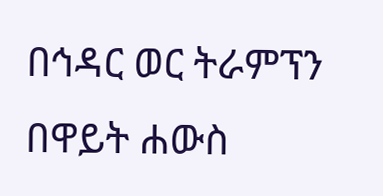በኅዳር ወር ትራምፕን በዋይት ሐውስ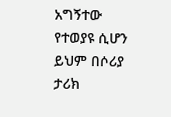አግኝተው የተወያዩ ሲሆን ይህም በሶሪያ ታሪክ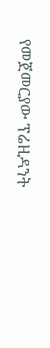የመጀመርያው ፕሬዚዳንት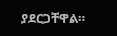ያደርጋቸዋል።